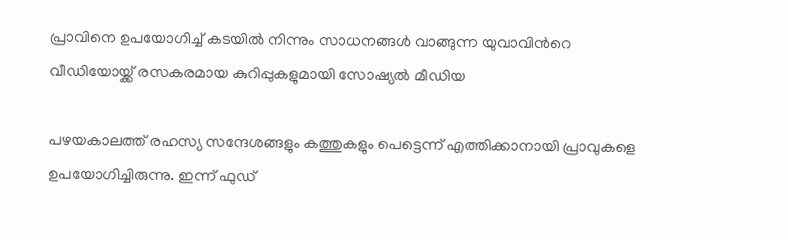പ്രാവിനെ ഉപയോഗിച്ച് കടയില്‍ നിന്നും സാധനങ്ങള്‍ വാങ്ങുന്ന യുവാവിന്‍റെ വീഡിയോയ്ക്ക് രസകരമായ കുറിപ്പുകളുമായി സോഷ്യല്‍ മീഡിയ

പഴയകാലത്ത് രഹസ്യ സന്ദേശങ്ങളും കത്തുകളും പെട്ടെന്ന് എത്തിക്കാനായി പ്രാവുകളെ ഉപയോഗിച്ചിരുന്നു. ഇന്ന് ഫുഡ്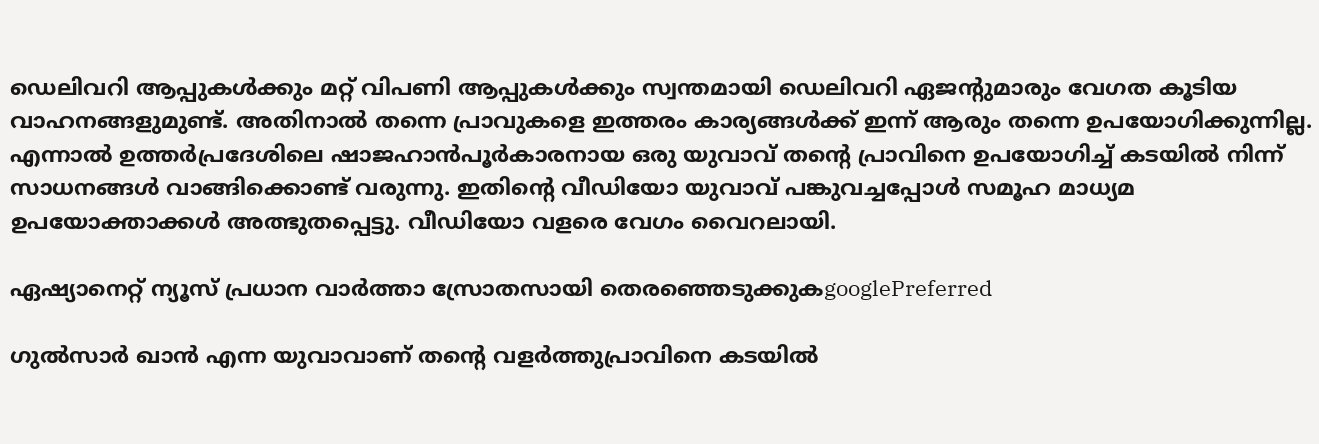ഡെലിവറി ആപ്പുകള്‍ക്കും മറ്റ് വിപണി ആപ്പുകള്‍ക്കും സ്വന്തമായി ഡെലിവറി ഏജന്‍റുമാരും വേഗത കൂടിയ വാഹനങ്ങളുമുണ്ട്. അതിനാല്‍ തന്നെ പ്രാവുകളെ ഇത്തരം കാര്യങ്ങള്‍ക്ക് ഇന്ന് ആരും തന്നെ ഉപയോഗിക്കുന്നില്ല. എന്നാല്‍ ഉത്തര്‍പ്രദേശിലെ ഷാജഹാന്‍പൂർകാരനായ ഒരു യുവാവ് തന്‍റെ പ്രാവിനെ ഉപയോഗിച്ച് കടയില്‍ നിന്ന് സാധനങ്ങള്‍ വാങ്ങിക്കൊണ്ട് വരുന്നു. ഇതിന്‍റെ വീഡിയോ യുവാവ് പങ്കുവച്ചപ്പോള്‍ സമൂഹ മാധ്യമ ഉപയോക്താക്കള്‍ അത്ഭുതപ്പെട്ടു. വീഡിയോ വളരെ വേഗം വൈറലായി.

ഏഷ്യാനെറ്റ് ന്യൂസ് പ്രധാന വാർത്താ സ്രോതസായി തെരഞ്ഞെടുക്കുകgooglePreferred

ഗുല്‍സാർ ഖാന്‍ എന്ന യുവാവാണ് തന്‍റെ വളര്‍ത്തുപ്രാവിനെ കടയില്‍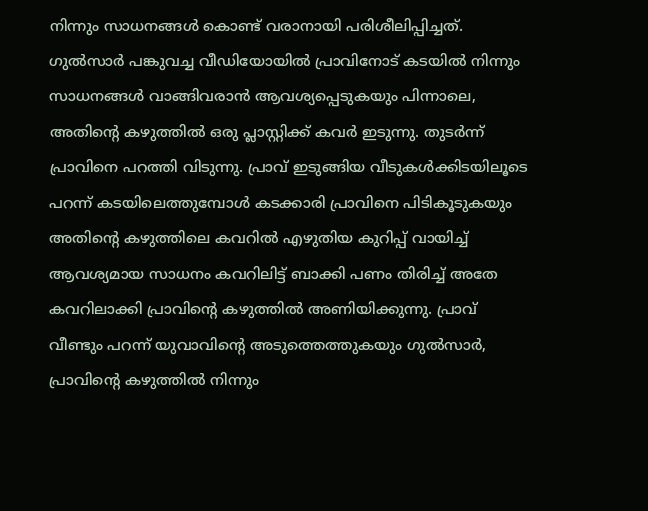നിന്നും സാധനങ്ങള്‍ കൊണ്ട് വരാനായി പരിശീലിപ്പിച്ചത്. ഗുല്‍സാര്‍ പങ്കുവച്ച വീഡിയോയില്‍ പ്രാവിനോട് കടയില്‍ നിന്നും സാധനങ്ങള്‍ വാങ്ങിവരാന്‍ ആവശ്യപ്പെടുകയും പിന്നാലെ, അതിന്‍റെ കഴുത്തില്‍ ഒരു പ്ലാസ്റ്റിക്ക് കവർ ഇടുന്നു. തുടര്‍ന്ന് പ്രാവിനെ പറത്തി വിടുന്നു. പ്രാവ് ഇടുങ്ങിയ വീടുകള്‍ക്കിടയിലൂടെ പറന്ന് കടയിലെത്തുമ്പോള്‍ കടക്കാരി പ്രാവിനെ പിടികൂടുകയും അതിന്‍റെ കഴുത്തിലെ കവറില്‍ എഴുതിയ കുറിപ്പ് വായിച്ച് ആവശ്യമായ സാധനം കവറിലിട്ട് ബാക്കി പണം തിരിച്ച് അതേ കവറിലാക്കി പ്രാവിന്‍റെ കഴുത്തില്‍ അണിയിക്കുന്നു. പ്രാവ് വീണ്ടും പറന്ന് യുവാവിന്‍റെ അടുത്തെത്തുകയും ഗുൽസാര്‍, പ്രാവിന്‍റെ കഴുത്തില്‍ നിന്നും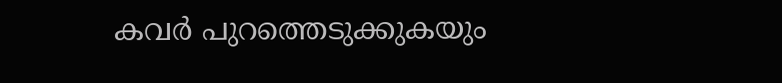കവര്‍ പുറത്തെടുക്കുകയും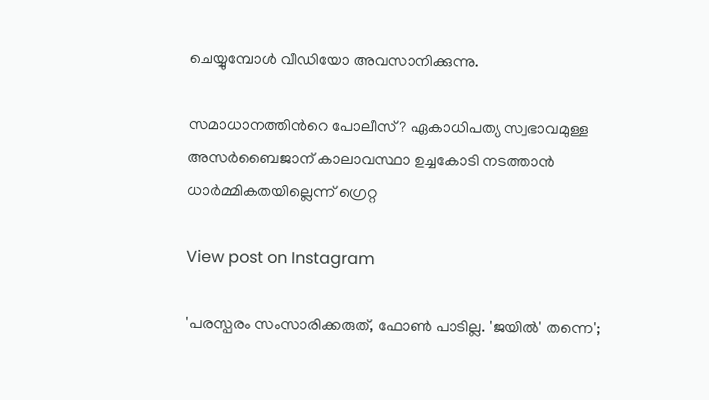ചെയ്യുമ്പോള്‍ വീഡിയോ അവസാനിക്കുന്നു.

സമാധാനത്തിന്‍റെ പോലീസ്? ഏകാധിപത്യ സ്വഭാവമുള്ള അസർബൈജാന് കാലാവസ്ഥാ ഉച്ചകോടി നടത്താൻ ധാർമ്മികതയില്ലെന്ന് ഗ്രെറ്റ

View post on Instagram

'പരസ്പരം സംസാരിക്കരുത്, ഫോണ്‍ പാടില്ല. 'ജയില്‍' തന്നെ';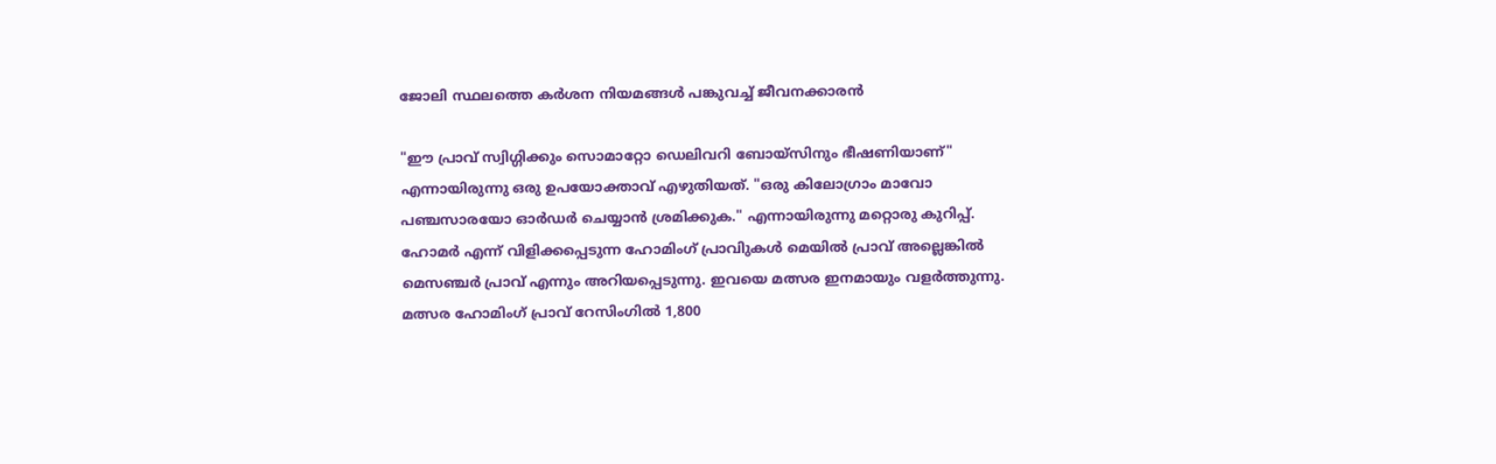ജോലി സ്ഥലത്തെ കർശന നിയമങ്ങള്‍ പങ്കുവച്ച് ജീവനക്കാരന്‍

"ഈ പ്രാവ് സ്വിഗ്ഗിക്കും സൊമാറ്റോ ഡെലിവറി ബോയ്സിനും ഭീഷണിയാണ്" എന്നായിരുന്നു ഒരു ഉപയോക്താവ് എഴുതിയത്. "ഒരു കിലോഗ്രാം മാവോ പഞ്ചസാരയോ ഓർഡർ ചെയ്യാൻ ശ്രമിക്കുക." എന്നായിരുന്നു മറ്റൊരു കുറിപ്പ്. ഹോമർ എന്ന് വിളിക്കപ്പെടുന്ന ഹോമിംഗ് പ്രാവിുകള്‍ മെയിൽ പ്രാവ് അല്ലെങ്കിൽ മെസഞ്ചർ പ്രാവ് എന്നും അറിയപ്പെടുന്നു. ഇവയെ മത്സര ഇനമായും വളര്‍ത്തുന്നു. മത്സര ഹോമിംഗ് പ്രാവ് റേസിംഗിൽ 1,800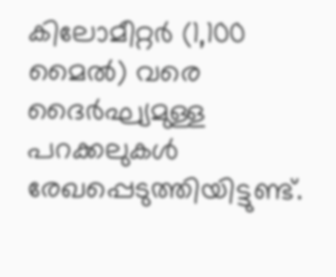കിലോമീറ്റർ (1,100 മൈൽ) വരെ ദൈര്‍ഘ്യമുള്ള പറക്കലുകള്‍ രേഖപ്പെടുത്തിയിട്ടുണ്ട്.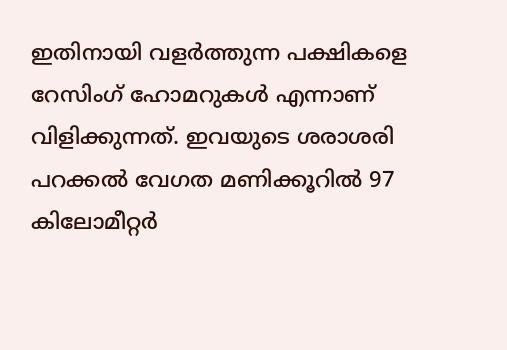ഇതിനായി വളർത്തുന്ന പക്ഷികളെ റേസിംഗ് ഹോമറുകൾ എന്നാണ് വിളിക്കുന്നത്. ഇവയുടെ ശരാശരി പറക്കൽ വേഗത മണിക്കൂറിൽ 97 കിലോമീറ്റർ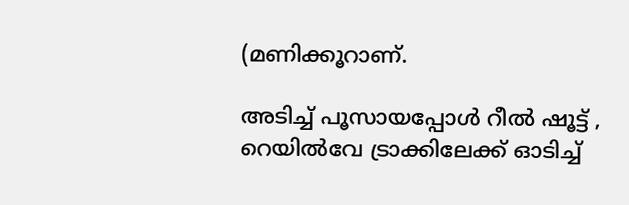(മണിക്കൂറാണ്.

അടിച്ച് പൂസായപ്പോൾ റീൽ ഷൂട്ട് , റെയിൽവേ ട്രാക്കിലേക്ക് ഓടിച്ച്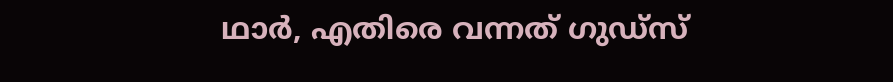ഥാർ, എതിരെ വന്നത് ഗുഡ്സ്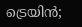ട്രെയിന്‍;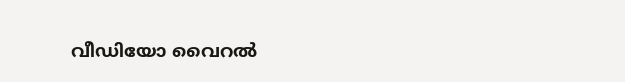വീഡിയോ വൈറൽ